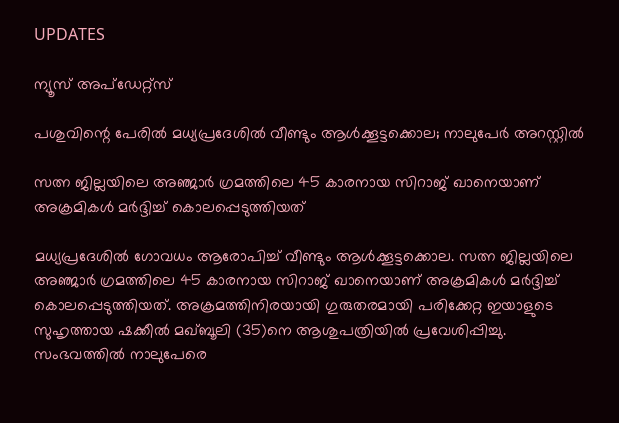UPDATES

ന്യൂസ് അപ്ഡേറ്റ്സ്

പശുവിന്റെ പേരില്‍ മധ്യപ്രദേശില്‍ വീണ്ടും ആള്‍ക്കൂട്ടക്കൊല; നാലുപേര്‍ അറസ്റ്റില്‍

സത്ന ജില്ലയിലെ അഞ്ജാര്‍ ഗ്രമത്തിലെ 45 കാരനായ സിറാജ് ഖാനെയാണ് അക്രമികള്‍ മര്‍ദ്ദിച്ച് കൊലപ്പെടുത്തിയത്

മധ്യപ്രദേശില്‍ ഗോവധം ആരോപിച്ച് വീണ്ടും ആള്‍ക്കൂട്ടക്കൊല. സത്ന ജില്ലയിലെ അഞ്ജാര്‍ ഗ്രമത്തിലെ 45 കാരനായ സിറാജ് ഖാനെയാണ് അക്രമികള്‍ മര്‍ദ്ദിച്ച് കൊലപ്പെടുത്തിയത്. അക്രമത്തിനിരയായി ഗുരുതരമായി പരിക്കേറ്റ ഇയാളുടെ സുഹൃത്തായ ഷക്കീല്‍ മഖ്ബൂലി (35)നെ ആശുപത്രിയില്‍ പ്രവേശിപ്പിച്ചു. സംഭവത്തില്‍ നാലുപേരെ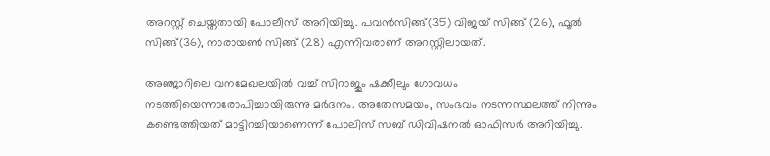അറസ്റ്റ് ചെയ്തതായി പോലീസ് അറിയിച്ചു. പവന്‍സിങ്ങ്(35) വിജയ് സിങ്ങ് (26), ഫൂല്‍ സിങ്ങ്(36), നാരായണ്‍ സിങ്ങ് (28) എന്നിവരാണ് അറസ്റ്റിലായത്.

അഞ്ജാറിലെ വനമേഖലയില്‍ വച്ച് സിറാജും ഷക്കീലും ഗോവധം നടത്തിയെന്നാരോപിച്ചായിരുന്നു മര്‍ദനം. അതേസമയം, സംഭവം നടന്നസ്ഥലത്ത് നിന്നും കണ്ടെത്തിയത് മാട്ടിറച്ചിയാണെന്ന് പോലിസ് സബ് ഡിവിഷനല്‍ ഓഫിസര്‍ അറിയിച്ചു.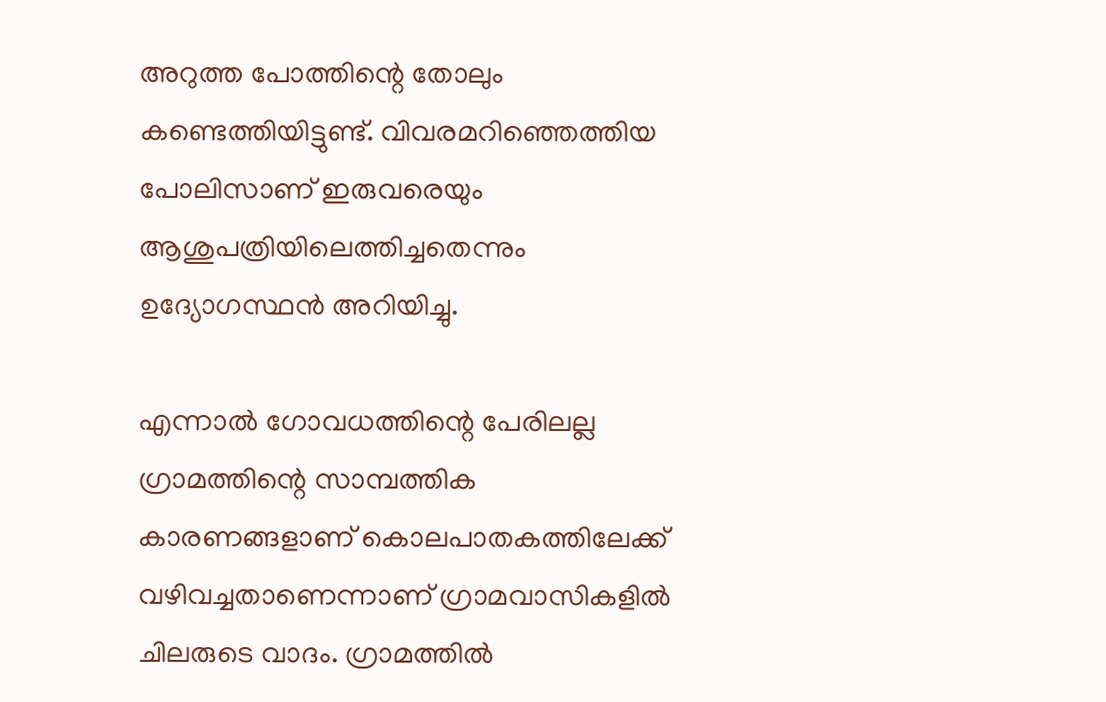അറുത്ത പോത്തിന്റെ തോലും കണ്ടെത്തിയിട്ടുണ്ട്. വിവരമറിഞ്ഞെത്തിയ പോലിസാണ് ഇരുവരെയും ആശുപത്രിയിലെത്തിച്ചതെന്നും ഉദ്യോഗസ്ഥന്‍ അറിയിച്ചു.

എന്നാല്‍ ഗോവധത്തിന്റെ പേരിലല്ല ഗ്രാമത്തിന്റെ സാമ്പത്തിക കാരണങ്ങളാണ് കൊലപാതകത്തിലേക്ക് വഴിവച്ചതാണെന്നാണ് ഗ്രാമവാസികളില്‍ ചിലരുടെ വാദം. ഗ്രാമത്തില്‍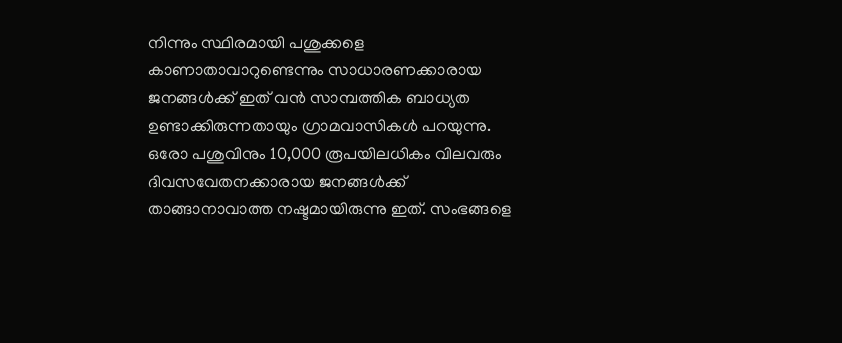നിന്നും സ്ഥിരമായി പശുക്കളെ കാണാതാവാറുണ്ടെന്നും സാധാരണക്കാരായ ജനങ്ങള്‍ക്ക് ഇത് വന്‍ സാമ്പത്തിക ബാധ്യത ഉണ്ടാക്കിരുന്നതായും ഗ്രാമവാസികള്‍ പറയുന്നു. ഒരോ പശുവിനും 10,000 രൂപയിലധികം വിലവരും ദിവസവേതനക്കാരായ ജനങ്ങള്‍ക്ക് താങ്ങാനാവാത്ത നഷ്ടമായിരുന്നു ഇത്. സംഭങ്ങളെ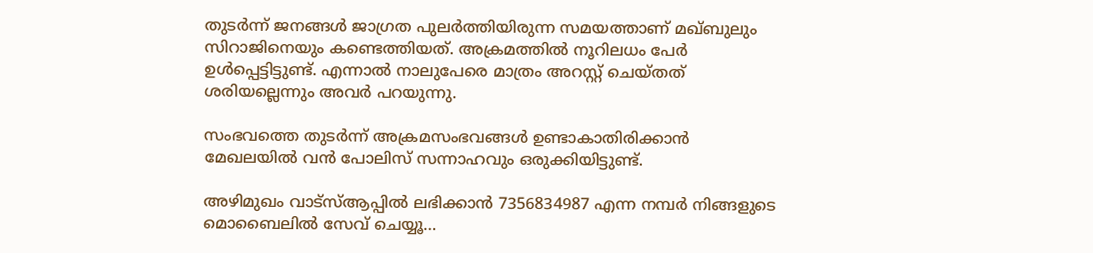തുടര്‍ന്ന് ജനങ്ങള്‍ ജാഗ്രത പുലര്‍ത്തിയിരുന്ന സമയത്താണ് മഖ്ബുലും സിറാജിനെയും കണ്ടെത്തിയത്. അക്രമത്തില്‍ നൂറിലധം പേര്‍ ഉള്‍പ്പെട്ടിട്ടുണ്ട്. എന്നാല്‍ നാലുപേരെ മാത്രം അറസ്റ്റ് ചെയ്തത് ശരിയല്ലെന്നും അവര്‍ പറയുന്നു.

സംഭവത്തെ തുടര്‍ന്ന് അക്രമസംഭവങ്ങള്‍ ഉണ്ടാകാതിരിക്കാന്‍ മേഖലയില്‍ വന്‍ പോലിസ് സന്നാഹവും ഒരുക്കിയിട്ടുണ്ട്.

അഴിമുഖം വാട്‌സ്ആപ്പില്‍ ലഭിക്കാന്‍ 7356834987 എന്ന നമ്പര്‍ നിങ്ങളുടെ മൊബൈലില്‍ സേവ് ചെയ്യൂ…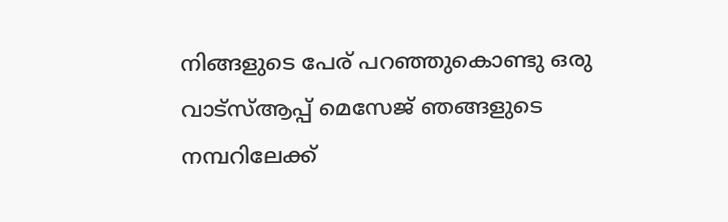നിങ്ങളുടെ പേര് പറഞ്ഞുകൊണ്ടു ഒരു വാട്‌സ്ആപ്പ് മെസേജ് ഞങ്ങളുടെ നമ്പറിലേക്ക്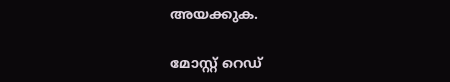അയക്കുക.

മോസ്റ്റ് റെഡ്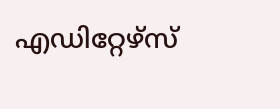എഡിറ്റേഴ്സ്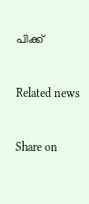പിക്ക്


Related news


Share on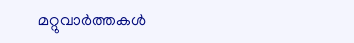മറ്റുവാര്‍ത്തകള്‍